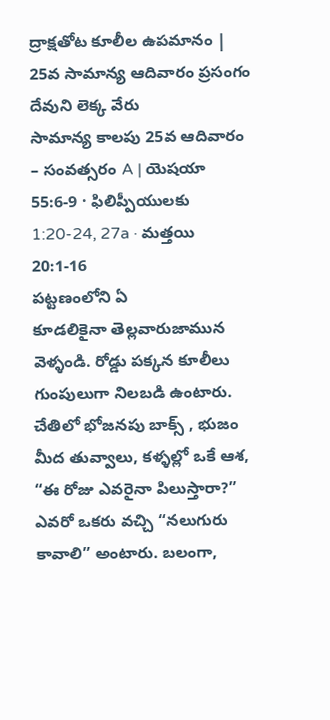ద్రాక్షతోట కూలీల ఉపమానం | 25వ సామాన్య ఆదివారం ప్రసంగం
దేవుని లెక్క వేరు
సామాన్య కాలపు 25వ ఆదివారం – సంవత్సరం A | యెషయా 55:6-9 · ఫిలిప్పీయులకు 1:20-24, 27a · మత్తయి 20:1-16
పట్టణంలోని ఏ
కూడలికైనా తెల్లవారుజామున వెళ్ళండి. రోడ్డు పక్కన కూలీలు గుంపులుగా నిలబడి ఉంటారు.
చేతిలో భోజనపు బాక్స్ , భుజం మీద తువ్వాలు, కళ్ళల్లో ఒకే ఆశ, “ఈ రోజు ఎవరైనా పిలుస్తారా?” ఎవరో ఒకరు వచ్చి “నలుగురు కావాలి” అంటారు. బలంగా,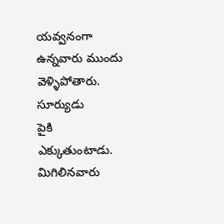యవ్వనంగా ఉన్నవారు ముందు వెళ్ళిపోతారు. సూర్యుడు
పైకి ఎక్కుతుంటాడు. మిగిలినవారు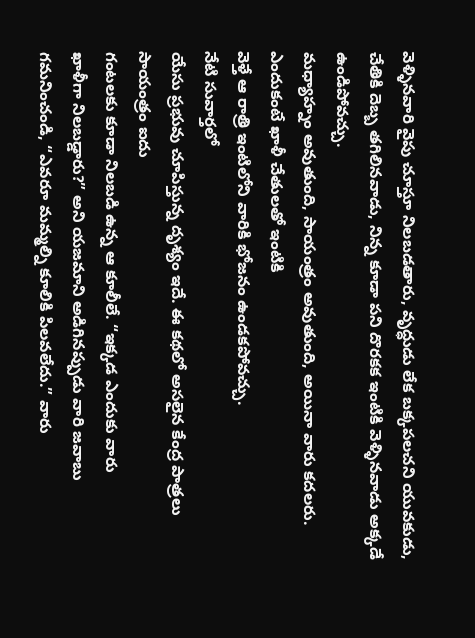వెళ్ళినవారి వైపు చూస్తూ నిలబడతారు, వృద్ధుడు లేక బక్కపలచని యువకుడు, చేతికి దెబ్బ తగిలినవాడు, నిన్న కూడా పని దొరకక ఇంటికి వెళ్ళినవాడు అక్కడే ఉండిపోవచ్చు.
మధ్యాహ్నం అవుతుంది, సాయంత్రం అవుతుంది, అయినా వారు కదలరు. ఎందుకంటే ఖాళీ చేతులతో ఇంటికి
వెళ్తే ఆ రాత్రి ఇంటిలోని వారికి భోజనం ఉండకపోవచ్చు.
నేటి సువార్తలో
యేసు ప్రభువు చూపిస్తున్న దృశ్యం ఇదే. ఈ కథలో అసలైన కేంద్ర పాత్రలు సాయంత్రం ఐదు
గంటలకు కూడా నిలబడి ఉన్న ఆ కూలీలే. “ఇక్కడ ఎందుకు వారు
ఖాళీగా నిలబడ్డారు?” అని యజమాని అడిగినప్పుడు వారి జవాబు గమనించండి, “ఎవరూ మమ్మల్ని కూలికి పిలవలేదు.” వారు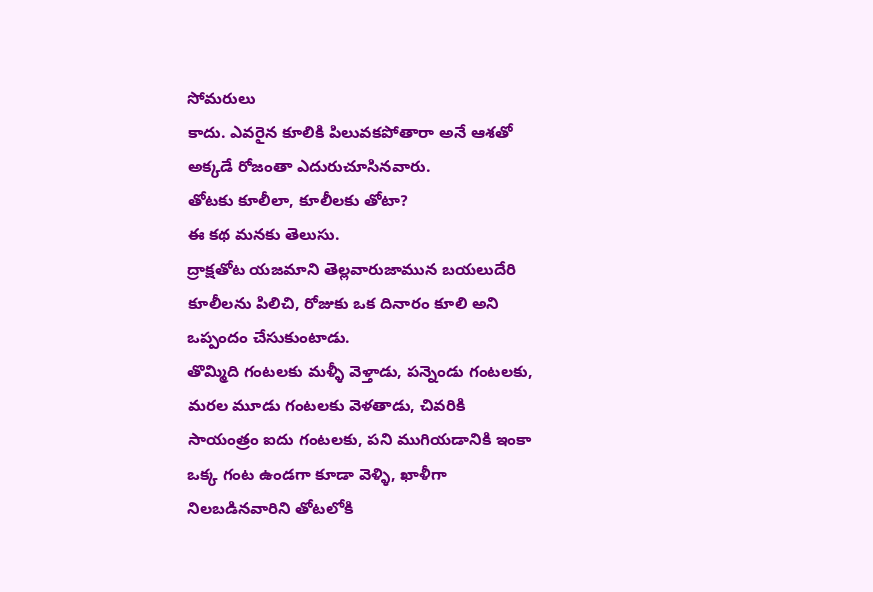సోమరులు
కాదు. ఎవరైన కూలికి పిలువకపోతారా అనే ఆశతో
అక్కడే రోజంతా ఎదురుచూసినవారు.
తోటకు కూలీలా, కూలీలకు తోటా?
ఈ కథ మనకు తెలుసు.
ద్రాక్షతోట యజమాని తెల్లవారుజామున బయలుదేరి కూలీలను పిలిచి, రోజుకు ఒక దినారం కూలి అని ఒప్పందం చేసుకుంటాడు.
తొమ్మిది గంటలకు మళ్ళీ వెళ్తాడు, పన్నెండు గంటలకు, మరల మూడు గంటలకు వెళతాడు, చివరికి సాయంత్రం ఐదు గంటలకు, పని ముగియడానికి ఇంకా ఒక్క గంట ఉండగా కూడా వెళ్ళి, ఖాళీగా నిలబడినవారిని తోటలోకి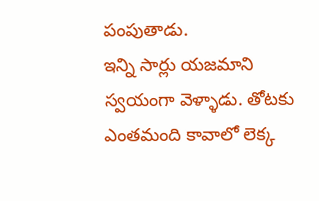పంపుతాడు.
ఇన్ని సార్లు యజమాని
స్వయంగా వెళ్ళాడు. తోటకు ఎంతమంది కావాలో లెక్క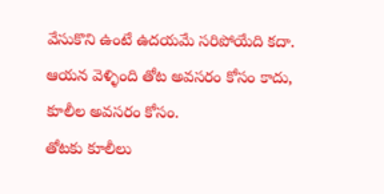వేసుకొని ఉంటే ఉదయమే సరిపోయేది కదా.
ఆయన వెళ్ళింది తోట అవసరం కోసం కాదు, కూలీల అవసరం కోసం.
తోటకు కూలీలు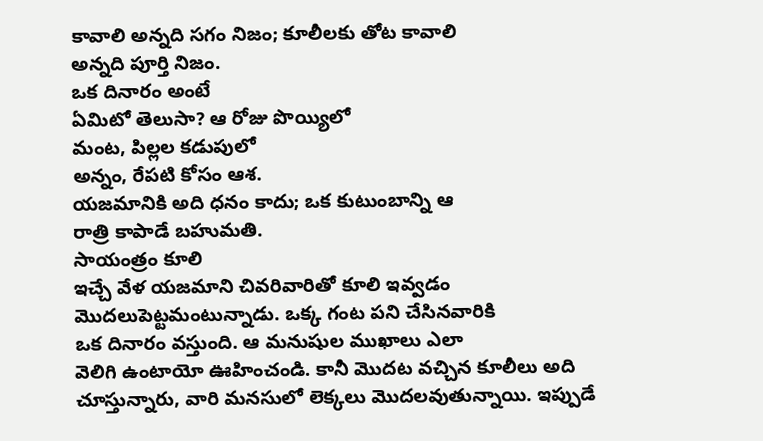కావాలి అన్నది సగం నిజం; కూలీలకు తోట కావాలి
అన్నది పూర్తి నిజం.
ఒక దినారం అంటే
ఏమిటో తెలుసా? ఆ రోజు పొయ్యిలో
మంట, పిల్లల కడుపులో
అన్నం, రేపటి కోసం ఆశ.
యజమానికి అది ధనం కాదు; ఒక కుటుంబాన్ని ఆ
రాత్రి కాపాడే బహుమతి.
సాయంత్రం కూలి
ఇచ్చే వేళ యజమాని చివరివారితో కూలి ఇవ్వడం మొదలుపెట్టమంటున్నాడు. ఒక్క గంట పని చేసినవారికి
ఒక దినారం వస్తుంది. ఆ మనుషుల ముఖాలు ఎలా
వెలిగి ఉంటాయో ఊహించండి. కానీ మొదట వచ్చిన కూలీలు అది చూస్తున్నారు, వారి మనసులో లెక్కలు మొదలవుతున్నాయి. ఇప్పుడే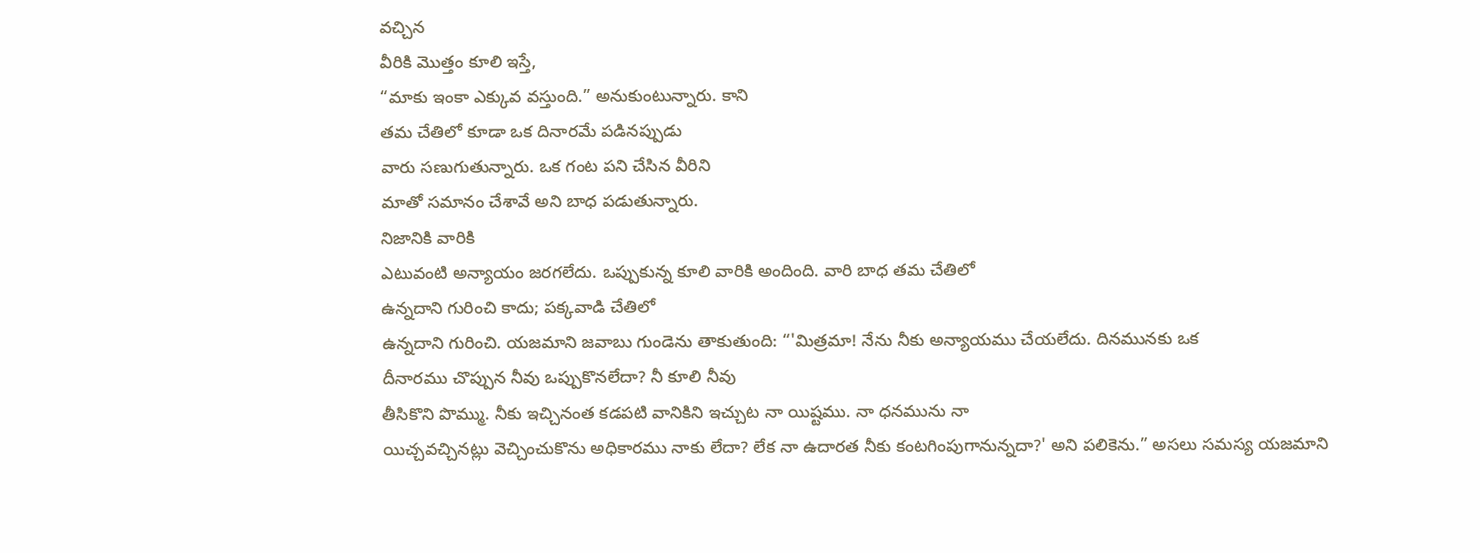వచ్చిన
వీరికి మొత్తం కూలి ఇస్తే,
“మాకు ఇంకా ఎక్కువ వస్తుంది.” అనుకుంటున్నారు. కాని
తమ చేతిలో కూడా ఒక దినారమే పడినప్పుడు
వారు సణుగుతున్నారు. ఒక గంట పని చేసిన వీరిని
మాతో సమానం చేశావే అని బాధ పడుతున్నారు.
నిజానికి వారికి
ఎటువంటి అన్యాయం జరగలేదు. ఒప్పుకున్న కూలి వారికి అందింది. వారి బాధ తమ చేతిలో
ఉన్నదాని గురించి కాదు; పక్కవాడి చేతిలో
ఉన్నదాని గురించి. యజమాని జవాబు గుండెను తాకుతుంది: “'మిత్రమా! నేను నీకు అన్యాయము చేయలేదు. దినమునకు ఒక
దీనారము చొప్పున నీవు ఒప్పుకొనలేదా? నీ కూలి నీవు
తీసికొని పొమ్ము. నీకు ఇచ్చినంత కడపటి వానికిని ఇచ్చుట నా యిష్టము. నా ధనమును నా
యిచ్చవచ్చినట్లు వెచ్చించుకొను అధికారము నాకు లేదా? లేక నా ఉదారత నీకు కంటగింపుగానున్నదా?' అని పలికెను.” అసలు సమస్య యజమాని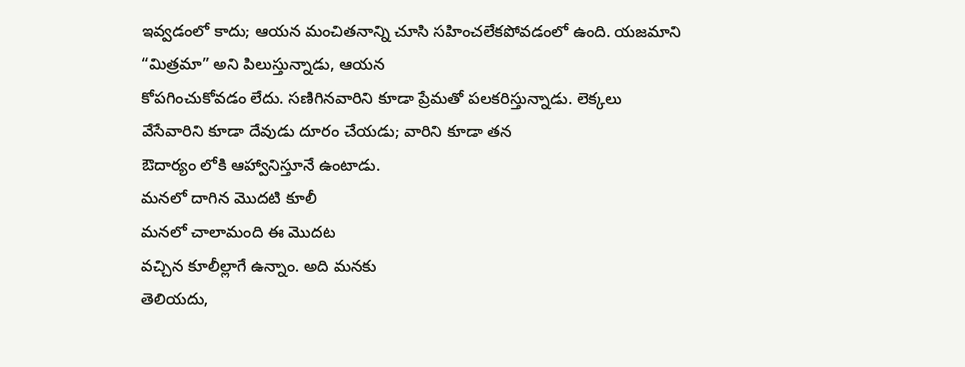ఇవ్వడంలో కాదు; ఆయన మంచితనాన్ని చూసి సహించలేకపోవడంలో ఉంది. యజమాని
“మిత్రమా” అని పిలుస్తున్నాడు, ఆయన
కోపగించుకోవడం లేదు. సణిగినవారిని కూడా ప్రేమతో పలకరిస్తున్నాడు. లెక్కలు
వేసేవారిని కూడా దేవుడు దూరం చేయడు; వారిని కూడా తన
ఔదార్యం లోకి ఆహ్వానిస్తూనే ఉంటాడు.
మనలో దాగిన మొదటి కూలీ
మనలో చాలామంది ఈ మొదట
వచ్చిన కూలీల్లాగే ఉన్నాం. అది మనకు
తెలియదు,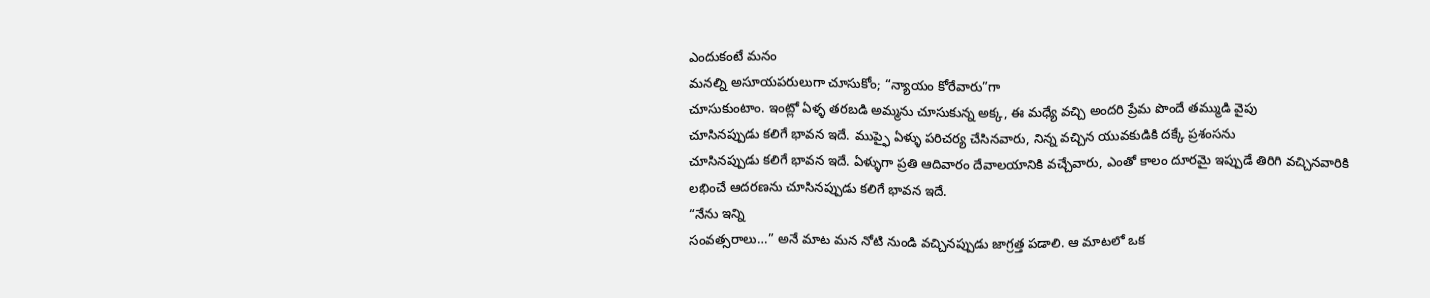ఎందుకంటే మనం
మనల్ని అసూయపరులుగా చూసుకోం; “న్యాయం కోరేవారు”గా
చూసుకుంటాం. ఇంట్లో ఏళ్ళ తరబడి అమ్మను చూసుకున్న అక్క, ఈ మధ్యే వచ్చి అందరి ప్రేమ పొందే తమ్ముడి వైపు
చూసినప్పుడు కలిగే భావన ఇదే. ముప్ఫై ఏళ్ళు పరిచర్య చేసినవారు, నిన్న వచ్చిన యువకుడికి దక్కే ప్రశంసను
చూసినప్పుడు కలిగే భావన ఇదే. ఏళ్ళుగా ప్రతి ఆదివారం దేవాలయానికి వచ్చేవారు, ఎంతో కాలం దూరమై ఇప్పుడే తిరిగి వచ్చినవారికి
లభించే ఆదరణను చూసినప్పుడు కలిగే భావన ఇదే.
“నేను ఇన్ని
సంవత్సరాలు…” అనే మాట మన నోటి నుండి వచ్చినప్పుడు జాగ్రత్త పడాలి. ఆ మాటలో ఒక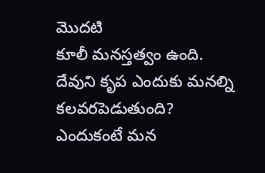మొదటి
కూలీ మనస్తత్వం ఉంది.
దేవుని కృప ఎందుకు మనల్ని కలవరపెడుతుంది?
ఎందుకంటే మన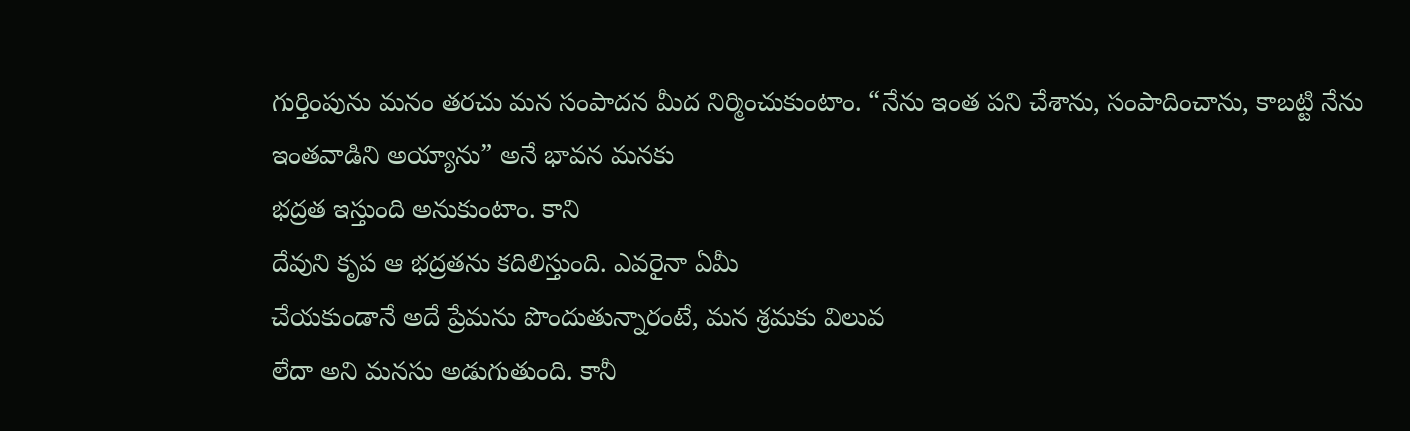గుర్తింపును మనం తరచు మన సంపాదన మీద నిర్మించుకుంటాం. “నేను ఇంత పని చేశాను, సంపాదించాను, కాబట్టి నేను ఇంతవాడిని అయ్యాను” అనే భావన మనకు
భద్రత ఇస్తుంది అనుకుంటాం. కాని
దేవుని కృప ఆ భద్రతను కదిలిస్తుంది. ఎవరైనా ఏమీ
చేయకుండానే అదే ప్రేమను పొందుతున్నారంటే, మన శ్రమకు విలువ
లేదా అని మనసు అడుగుతుంది. కానీ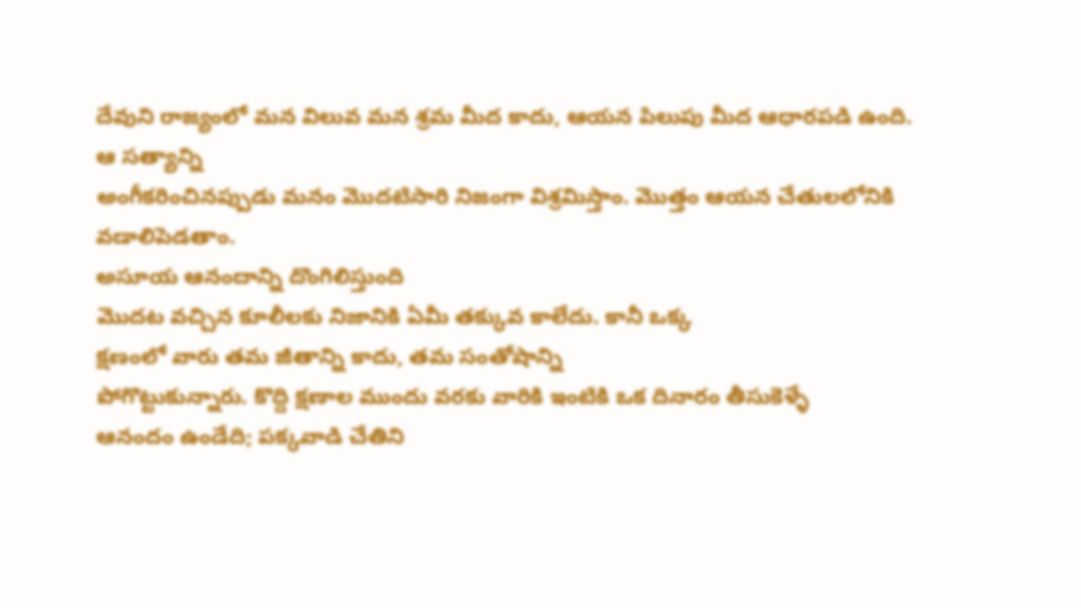దేవుని రాజ్యంలో మన విలువ మన శ్రమ మీద కాదు, ఆయన పిలుపు మీద ఆధారపడి ఉంది. ఆ సత్యాన్ని
అంగీకరించినప్పుడు మనం మొదటిసారి నిజంగా విశ్రమిస్తాం. మొత్తం ఆయన చేతులలోనికి వడాలిపెడతాం.
అసూయ ఆనందాన్ని దొంగిలిస్తుంది
మొదట వచ్చిన కూలీలకు నిజానికి ఏమీ తక్కువ కాలేదు. కానీ ఒక్క
క్షణంలో వారు తమ జీతాన్ని కాదు, తమ సంతోషాన్ని
పోగొట్టుకున్నారు. కొద్ది క్షణాల ముందు వరకు వారికి ఇంటికి ఒక దినారం తీసుకెళ్ళే
ఆనందం ఉండేది; పక్కవాడి చేతిని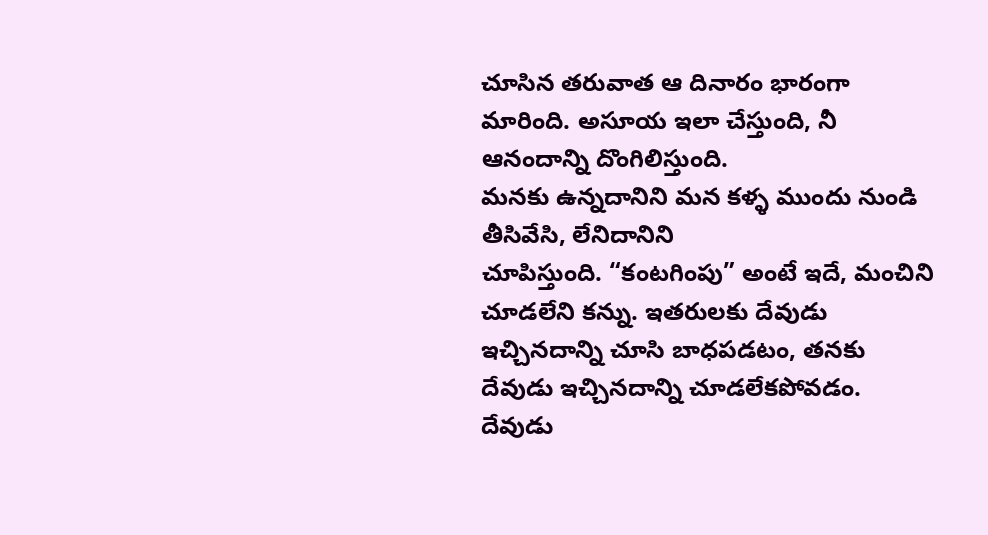చూసిన తరువాత ఆ దినారం భారంగా మారింది. అసూయ ఇలా చేస్తుంది, నీ ఆనందాన్ని దొంగిలిస్తుంది.
మనకు ఉన్నదానిని మన కళ్ళ ముందు నుండి
తీసివేసి, లేనిదానిని
చూపిస్తుంది. “కంటగింపు” అంటే ఇదే, మంచిని
చూడలేని కన్ను. ఇతరులకు దేవుడు ఇచ్చినదాన్ని చూసి బాధపడటం, తనకు దేవుడు ఇచ్చినదాన్ని చూడలేకపోవడం.
దేవుడు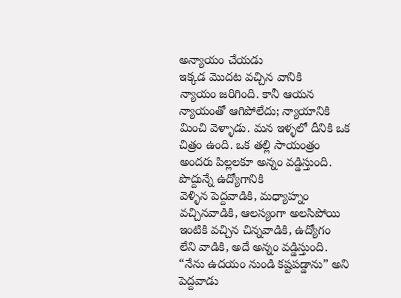అన్యాయం చేయడు
ఇక్కడ మొదట వచ్చిన వానికి
న్యాయం జరిగింది. కానీ ఆయన న్యాయంతో ఆగిపోలేదు; న్యాయానికి మించి వెళ్ళాడు. మన ఇళ్ళలో దీనికి ఒక
చిత్రం ఉంది. ఒక తల్లి సాయంత్రం అందరు పిల్లలకూ అన్నం వడ్డిస్తుంది. పొద్దున్నే ఉద్యోగానికి
వెళ్ళిన పెద్దవాడికి, మధ్యాహ్నం వచ్చినవాడికి, ఆలస్యంగా అలసిపోయి ఇంటికి వచ్చిన చిన్నవాడికి, ఉద్యోగం
లేని వాడికి, అదే అన్నం వడ్డిస్తుంది. “నేను ఉదయం నుండి కష్టపడ్డాను” అని పెద్దవాడు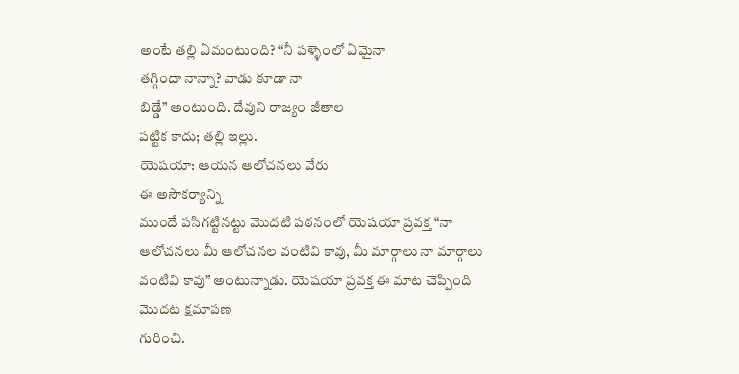అంటే తల్లి ఏమంటుంది? “నీ పళ్ళెంలో ఏమైనా
తగ్గిందా నాన్నా? వాడు కూడా నా
బిడ్డే” అంటుంది. దేవుని రాజ్యం జీతాల
పట్టిక కాదు; తల్లి ఇల్లు.
యెషయా: ఆయన ఆలోచనలు వేరు
ఈ అసౌకర్యాన్ని
ముందే పసిగట్టినట్టు మొదటి పఠనంలో యెషయా ప్రవక్త “నా ఆలోచనలు మీ ఆలోచనల వంటివి కావు, మీ మార్గాలు నా మార్గాలు వంటివి కావు” అంటున్నాడు. యెషయా ప్రవక్త ఈ మాట చెప్పింది మొదట క్షమాపణ
గురించి.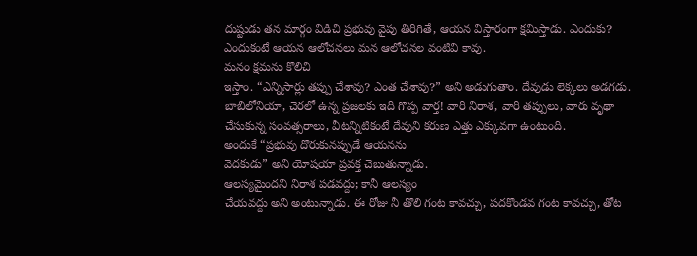దుష్టుడు తన మార్గం విడిచి ప్రభువు వైపు తిరిగితే, ఆయన విస్తారంగా క్షమిస్తాడు. ఎందుకు? ఎందుకంటే ఆయన ఆలోచనలు మన ఆలోచనల వంటివి కావు.
మనం క్షమను కొలిచి
ఇస్తాం. “ఎన్నిసార్లు తప్పు చేశావు? ఎంత చేశావు?” అని అడుగుతాం. దేవుడు లెక్కలు అడగడు. బాబిలోనియా, చెరలో ఉన్న ప్రజలకు ఇది గొప్ప వార్త! వారి నిరాశ, వారి తప్పులు, వారు వృథా చేసుకున్న సంవత్సరాలు, వీటన్నిటికంటే దేవుని కరుణ ఎత్తు ఎక్కువగా ఉంటుంది.
అందుకే “ప్రభువు దొరుకునప్పుడే ఆయనను
వెదకుడు” అని యోషయా ప్రవక్త చెబుతున్నాడు.
ఆలస్యమైందని నిరాశ పడవద్దు; కానీ ఆలస్యం
చేయవద్దు అని అంటున్నాడు. ఈ రోజు నీ తొలి గంట కావచ్చు, పదకొండవ గంట కావచ్చు, తోట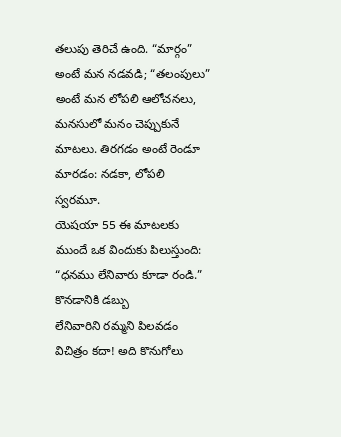తలుపు తెరిచే ఉంది. “మార్గం” అంటే మన నడవడి; “తలంపులు” అంటే మన లోపలి ఆలోచనలు, మనసులో మనం చెప్పుకునే మాటలు. తిరగడం అంటే రెండూ
మారడం: నడకా, లోపలి స్వరమూ.
యెషయా 55 ఈ మాటలకు
ముందే ఒక విందుకు పిలుస్తుంది: “ధనము లేనివారు కూడా రండి.” కొనడానికి డబ్బు
లేనివారిని రమ్మని పిలవడం విచిత్రం కదా! అది కొనుగోలు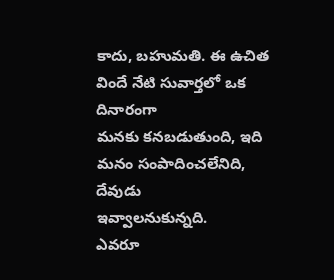కాదు, బహుమతి. ఈ ఉచిత విందే నేటి సువార్తలో ఒక దినారంగా
మనకు కనబడుతుంది, ఇది మనం సంపాదించలేనిది, దేవుడు
ఇవ్వాలనుకున్నది.
ఎవరూ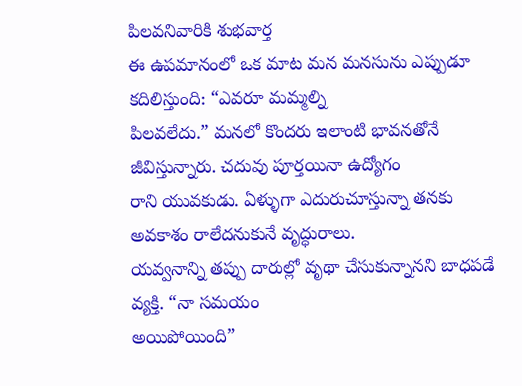పిలవనివారికి శుభవార్త
ఈ ఉపమానంలో ఒక మాట మన మనసును ఎప్పుడూ కదిలిస్తుంది: “ఎవరూ మమ్మల్ని
పిలవలేదు.” మనలో కొందరు ఇలాంటి భావనతోనే జీవిస్తున్నారు. చదువు పూర్తయినా ఉద్యోగం
రాని యువకుడు. ఏళ్ళుగా ఎదురుచూస్తున్నా తనకు అవకాశం రాలేదనుకునే వృద్ధురాలు.
యవ్వనాన్ని తప్పు దారుల్లో వృథా చేసుకున్నానని బాధపడే వ్యక్తి. “నా సమయం
అయిపోయింది”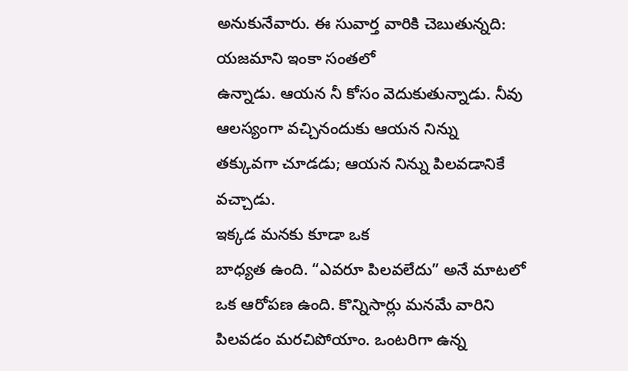అనుకునేవారు. ఈ సువార్త వారికి చెబుతున్నది: యజమాని ఇంకా సంతలో
ఉన్నాడు. ఆయన నీ కోసం వెదుకుతున్నాడు. నీవు ఆలస్యంగా వచ్చినందుకు ఆయన నిన్ను
తక్కువగా చూడడు; ఆయన నిన్ను పిలవడానికే
వచ్చాడు.
ఇక్కడ మనకు కూడా ఒక
బాధ్యత ఉంది. “ఎవరూ పిలవలేదు” అనే మాటలో ఒక ఆరోపణ ఉంది. కొన్నిసార్లు మనమే వారిని
పిలవడం మరచిపోయాం. ఒంటరిగా ఉన్న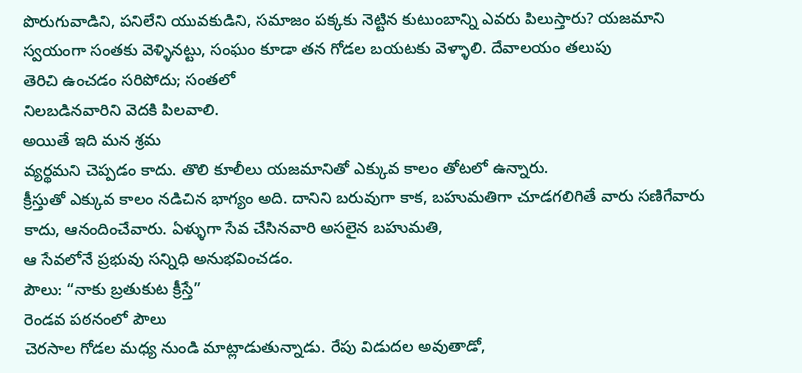పొరుగువాడిని, పనిలేని యువకుడిని, సమాజం పక్కకు నెట్టిన కుటుంబాన్ని ఎవరు పిలుస్తారు? యజమాని స్వయంగా సంతకు వెళ్ళినట్టు, సంఘం కూడా తన గోడల బయటకు వెళ్ళాలి. దేవాలయం తలుపు
తెరిచి ఉంచడం సరిపోదు; సంతలో
నిలబడినవారిని వెదకి పిలవాలి.
అయితే ఇది మన శ్రమ
వ్యర్థమని చెప్పడం కాదు. తొలి కూలీలు యజమానితో ఎక్కువ కాలం తోటలో ఉన్నారు.
క్రీస్తుతో ఎక్కువ కాలం నడిచిన భాగ్యం అది. దానిని బరువుగా కాక, బహుమతిగా చూడగలిగితే వారు సణిగేవారు కాదు, ఆనందించేవారు. ఏళ్ళుగా సేవ చేసినవారి అసలైన బహుమతి,
ఆ సేవలోనే ప్రభువు సన్నిధి అనుభవించడం.
పౌలు: “నాకు బ్రతుకుట క్రీస్తే”
రెండవ పఠనంలో పౌలు
చెరసాల గోడల మధ్య నుండి మాట్లాడుతున్నాడు. రేపు విడుదల అవుతాడో,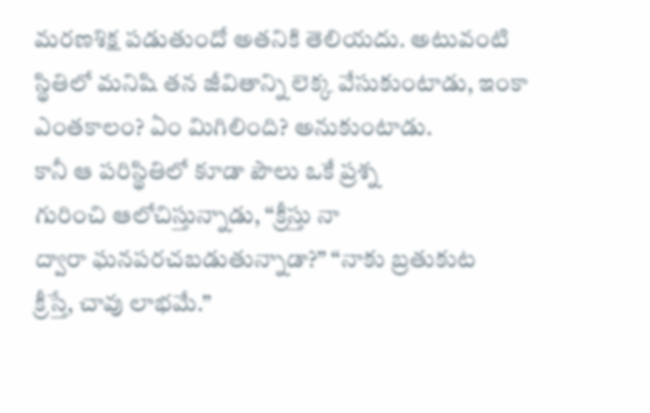మరణశిక్ష పడుతుందో అతనికి తెలియదు. అటువంటి
స్థితిలో మనిషి తన జీవితాన్ని లెక్క వేసుకుంటాడు, ఇంకా ఎంతకాలం? ఏం మిగిలింది? అనుకుంటాడు.
కానీ ఆ పరిస్థితిలో కూడా పౌలు ఒకే ప్రశ్న
గురించి ఆలోచిస్తున్నాడు, “క్రీస్తు నా
ద్వారా ఘనపరచబడుతున్నాడా?” “నాకు బ్రతుకుట
క్రీస్తే, చావు లాభమే.”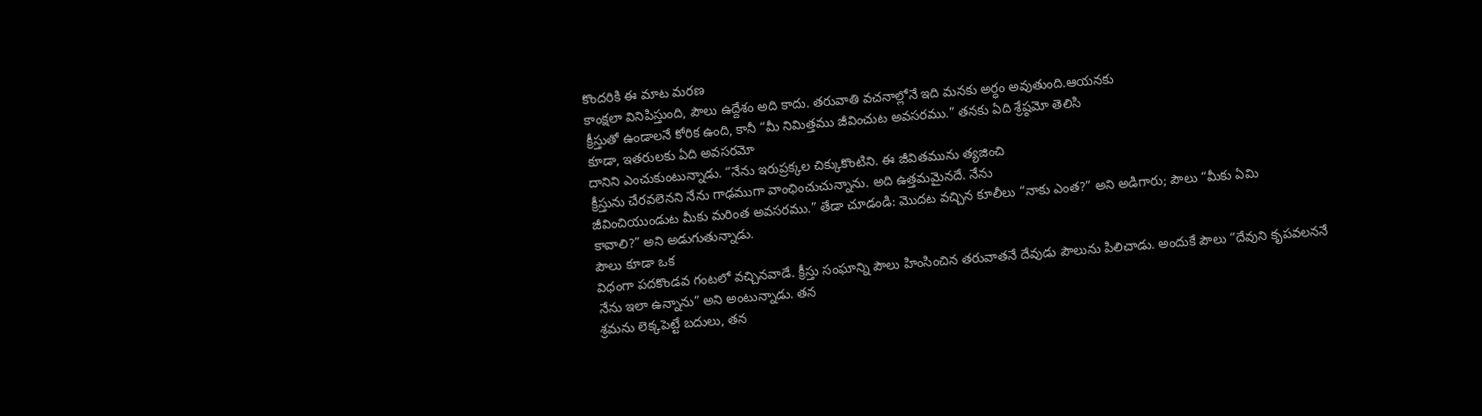కొందరికి ఈ మాట మరణ
కాంక్షలా వినిపిస్తుంది, పౌలు ఉద్దేశం అది కాదు. తరువాతి వచనాల్లోనే ఇది మనకు అర్ధం అవుతుంది.ఆయనకు
క్రీస్తుతో ఉండాలనే కోరిక ఉంది, కానీ “మీ నిమిత్తము జీవించుట అవసరము.” తనకు ఏది శ్రేష్ఠమో తెలిసి
కూడా, ఇతరులకు ఏది అవసరమో
దానిని ఎంచుకుంటున్నాడు. “నేను ఇరుప్రక్కల చిక్కుకొంటిని. ఈ జీవితమును త్యజించి
క్రీస్తును చేరవలెనని నేను గాఢముగా వాంఛించుచున్నాను. అది ఉత్తమమైనదే. నేను
జీవించియుండుట మీకు మరింత అవసరము.” తేడా చూడండి: మొదట వచ్చిన కూలీలు “నాకు ఎంత?” అని అడిగారు; పౌలు “మీకు ఏమి
కావాలి?” అని అడుగుతున్నాడు.
పౌలు కూడా ఒక
విధంగా పదకొండవ గంటలో వచ్చినవాడే. క్రీస్తు సంఘాన్ని పౌలు హింసించిన తరువాతనే దేవుడు పౌలును పిలిచాడు. అందుకే పౌలు “దేవుని కృపవలననే
నేను ఇలా ఉన్నాను” అని అంటున్నాడు. తన
శ్రమను లెక్కపెట్టే బదులు, తన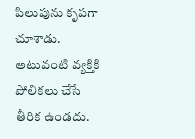పిలుపును కృపగా
చూశాడు. అటువంటి వ్యక్తికి పోలికలు చేసే తీరిక ఉండదు.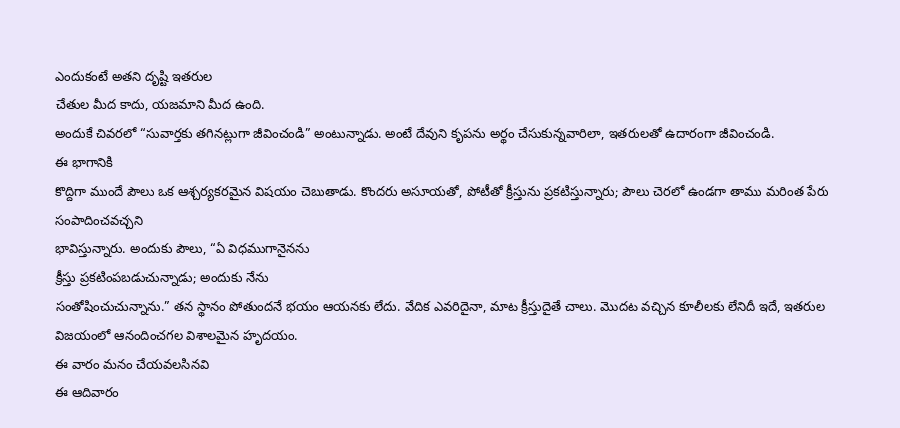ఎందుకంటే అతని దృష్టి ఇతరుల
చేతుల మీద కాదు, యజమాని మీద ఉంది.
అందుకే చివరలో “సువార్తకు తగినట్లుగా జీవించండి” అంటున్నాడు. అంటే దేవుని కృపను అర్థం చేసుకున్నవారిలా, ఇతరులతో ఉదారంగా జీవించండి.
ఈ భాగానికి
కొద్దిగా ముందే పౌలు ఒక ఆశ్చర్యకరమైన విషయం చెబుతాడు. కొందరు అసూయతో, పోటీతో క్రీస్తును ప్రకటిస్తున్నారు; పౌలు చెరలో ఉండగా తాము మరింత పేరు సంపాదించవచ్చని
భావిస్తున్నారు. అందుకు పౌలు, “ఏ విధముగానైనను
క్రీస్తు ప్రకటింపబడుచున్నాడు; అందుకు నేను
సంతోషించుచున్నాను.” తన స్థానం పోతుందనే భయం ఆయనకు లేదు. వేదిక ఎవరిదైనా, మాట క్రీస్తుదైతే చాలు. మొదట వచ్చిన కూలీలకు లేనిదీ ఇదే, ఇతరుల విజయంలో ఆనందించగల విశాలమైన హృదయం.
ఈ వారం మనం చేయవలసినవి
ఈ ఆదివారం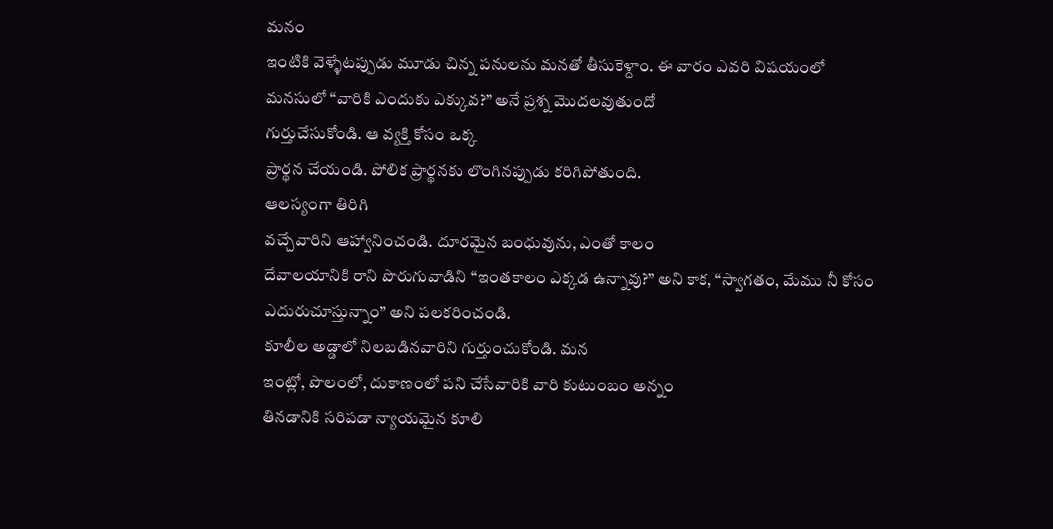మనం
ఇంటికి వెళ్ళేటప్పుడు మూడు చిన్న పనులను మనతో తీసుకెళ్దాం. ఈ వారం ఎవరి విషయంలో
మనసులో “వారికి ఎందుకు ఎక్కువ?” అనే ప్రశ్న మొదలవుతుందో
గుర్తుచేసుకోండి. ఆ వ్యక్తి కోసం ఒక్క
ప్రార్థన చేయండి. పోలిక ప్రార్థనకు లొంగినప్పుడు కరిగిపోతుంది.
ఆలస్యంగా తిరిగి
వచ్చేవారిని ఆహ్వానించండి. దూరమైన బంధువును, ఎంతో కాలం
దేవాలయానికి రాని పొరుగువాడిని “ఇంతకాలం ఎక్కడ ఉన్నావు?” అని కాక, “స్వాగతం, మేము నీ కోసం ఎదురుచూస్తున్నాం” అని పలకరించండి.
కూలీల అడ్డాలో నిలబడినవారిని గుర్తుంచుకోండి. మన
ఇంట్లో, పొలంలో, దుకాణంలో పని చేసేవారికి వారి కుటుంబం అన్నం
తినడానికి సరిపడా న్యాయమైన కూలి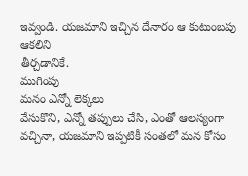ఇవ్వండి. యజమాని ఇచ్చిన దేనారం ఆ కుటుంబపు ఆకలిని
తీర్చడానికే.
ముగింపు
మనం ఎన్నో లెక్కలు
వేసుకొని, ఎన్నో తప్పులు చేసి, ఎంతో ఆలస్యంగా వచ్చినా, యజమాని ఇప్పటికీ సంతలో మన కోసం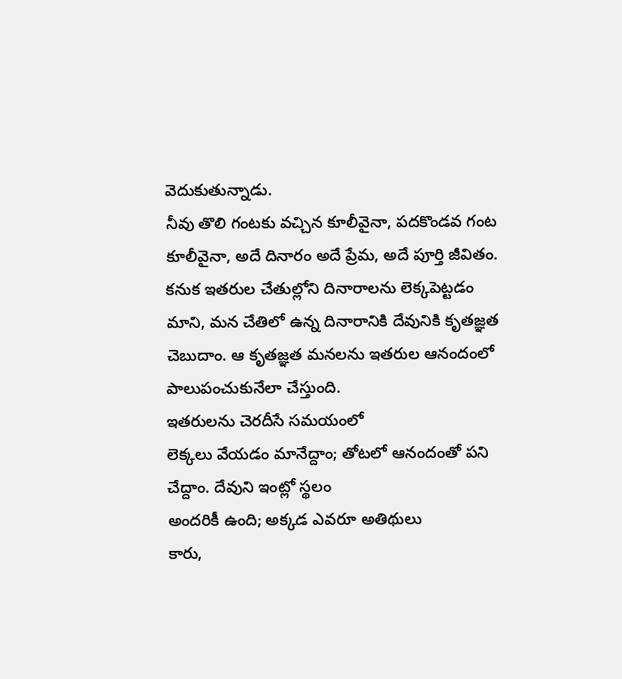వెదుకుతున్నాడు.
నీవు తొలి గంటకు వచ్చిన కూలీవైనా, పదకొండవ గంట కూలీవైనా, అదే దినారం అదే ప్రేమ, అదే పూర్తి జీవితం.
కనుక ఇతరుల చేతుల్లోని దినారాలను లెక్కపెట్టడం మాని, మన చేతిలో ఉన్న దినారానికి దేవునికి కృతజ్ఞత
చెబుదాం. ఆ కృతజ్ఞత మనలను ఇతరుల ఆనందంలో పాలుపంచుకునేలా చేస్తుంది.
ఇతరులను చెరదీసే సమయంలో
లెక్కలు వేయడం మానేద్దాం; తోటలో ఆనందంతో పని చేద్దాం. దేవుని ఇంట్లో స్థలం
అందరికీ ఉంది; అక్కడ ఎవరూ అతిథులు
కారు,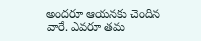అందరూ ఆయనకు చెందిన
వారే. ఎవరూ తమ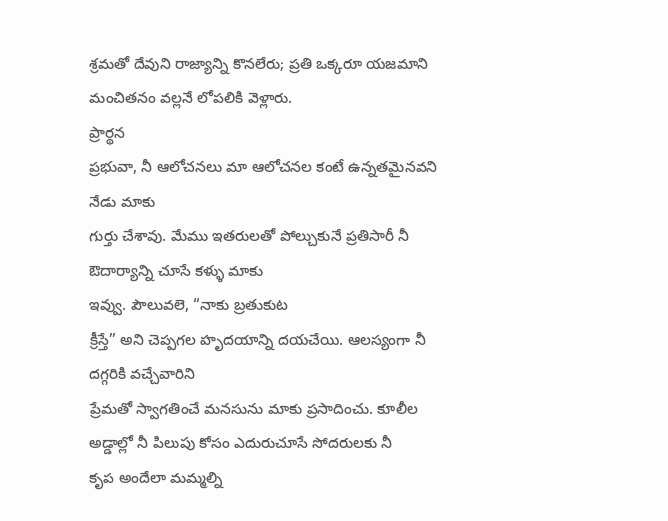శ్రమతో దేవుని రాజ్యాన్ని కొనలేరు; ప్రతి ఒక్కరూ యజమాని మంచితనం వల్లనే లోపలికి వెళ్లారు.
ప్రార్థన
ప్రభువా, నీ ఆలోచనలు మా ఆలోచనల కంటే ఉన్నతమైనవని నేడు మాకు
గుర్తు చేశావు. మేము ఇతరులతో పోల్చుకునే ప్రతిసారీ నీ ఔదార్యాన్ని చూసే కళ్ళు మాకు
ఇవ్వు. పౌలువలె, “నాకు బ్రతుకుట
క్రీస్తే” అని చెప్పగల హృదయాన్ని దయచేయి. ఆలస్యంగా నీ దగ్గరికి వచ్చేవారిని
ప్రేమతో స్వాగతించే మనసును మాకు ప్రసాదించు. కూలీల అడ్డాల్లో నీ పిలుపు కోసం ఎదురుచూసే సోదరులకు నీ
కృప అందేలా మమ్మల్ని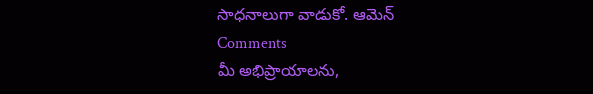సాధనాలుగా వాడుకో. ఆమెన్
Comments
మీ అభిప్రాయాలను,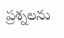ప్రశ్నలను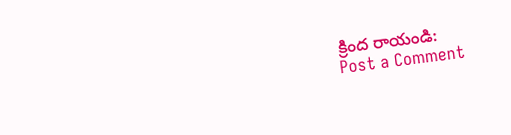క్రింద రాయండి:
Post a Comment